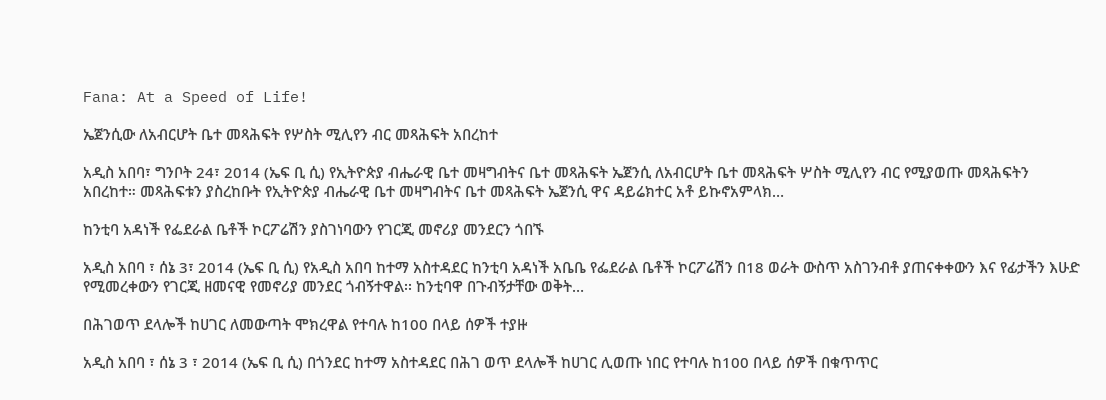Fana: At a Speed of Life!

ኤጀንሲው ለአብርሆት ቤተ መጻሕፍት የሦስት ሚሊየን ብር መጻሕፍት አበረከተ

አዲስ አበባ፣ ግንቦት 24፣ 2014 (ኤፍ ቢ ሲ) የኢትዮጵያ ብሔራዊ ቤተ መዛግብትና ቤተ መጻሕፍት ኤጀንሲ ለአብርሆት ቤተ መጻሕፍት ሦስት ሚሊየን ብር የሚያወጡ መጻሕፍትን አበረከተ። መጻሕፍቱን ያስረከቡት የኢትዮጵያ ብሔራዊ ቤተ መዛግብትና ቤተ መጻሕፍት ኤጀንሲ ዋና ዳይሬክተር አቶ ይኩኖአምላክ…

ከንቲባ አዳነች የፌደራል ቤቶች ኮርፖሬሽን ያስገነባውን የገርጂ መኖሪያ መንደርን ጎበኙ

አዲስ አበባ ፣ ሰኔ 3፣ 2014 (ኤፍ ቢ ሲ) የአዲስ አበባ ከተማ አስተዳደር ከንቲባ አዳነች አቤቤ የፌደራል ቤቶች ኮርፖሬሽን በ18 ወራት ውስጥ አስገንብቶ ያጠናቀቀውን እና የፊታችን እሁድ የሚመረቀውን የገርጂ ዘመናዊ የመኖሪያ መንደር ጎብኝተዋል፡፡ ከንቲባዋ በጉብኝታቸው ወቅት…

በሕገወጥ ደላሎች ከሀገር ለመውጣት ሞክረዋል የተባሉ ከ100 በላይ ሰዎች ተያዙ

አዲስ አበባ ፣ ሰኔ 3 ፣ 2014 (ኤፍ ቢ ሲ) በጎንደር ከተማ አስተዳደር በሕገ ወጥ ደላሎች ከሀገር ሊወጡ ነበር የተባሉ ከ100 በላይ ሰዎች በቁጥጥር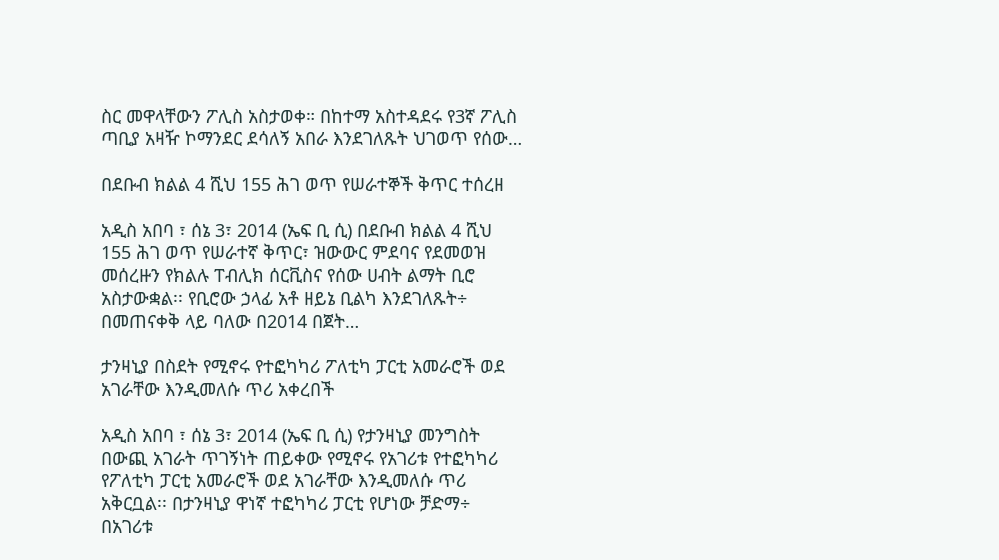ስር መዋላቸውን ፖሊስ አስታወቀ። በከተማ አስተዳደሩ የ3ኛ ፖሊስ ጣቢያ አዛዥ ኮማንደር ደሳለኝ አበራ እንደገለጹት ህገወጥ የሰው…

በደቡብ ክልል 4 ሺህ 155 ሕገ ወጥ የሠራተኞች ቅጥር ተሰረዘ

አዲስ አበባ ፣ ሰኔ 3፣ 2014 (ኤፍ ቢ ሲ) በደቡብ ክልል 4 ሺህ 155 ሕገ ወጥ የሠራተኛ ቅጥር፣ ዝውውር ምደባና የደመወዝ መሰረዙን የክልሉ ፐብሊክ ሰርቪስና የሰው ሀብት ልማት ቢሮ አስታውቋል፡፡ የቢሮው ኃላፊ አቶ ዘይኔ ቢልካ እንደገለጹት÷ በመጠናቀቅ ላይ ባለው በ2014 በጀት…

ታንዛኒያ በስደት የሚኖሩ የተፎካካሪ ፖለቲካ ፓርቲ አመራሮች ወደ አገራቸው እንዲመለሱ ጥሪ አቀረበች

አዲስ አበባ ፣ ሰኔ 3፣ 2014 (ኤፍ ቢ ሲ) የታንዛኒያ መንግስት በውጪ አገራት ጥገኝነት ጠይቀው የሚኖሩ የአገሪቱ የተፎካካሪ የፖለቲካ ፓርቲ አመራሮች ወደ አገራቸው እንዲመለሱ ጥሪ አቅርቧል፡፡ በታንዛኒያ ዋነኛ ተፎካካሪ ፓርቲ የሆነው ቻድማ÷ በአገሪቱ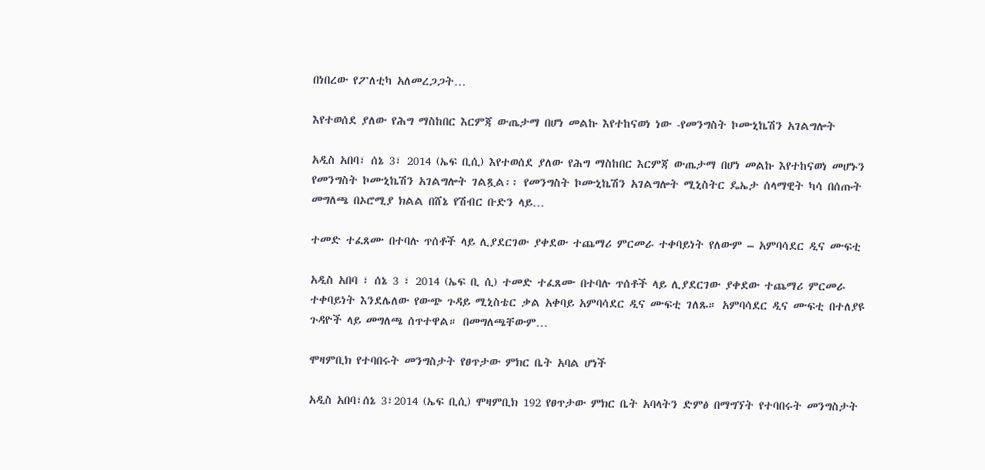በነበረው የፖለቲካ አለመረጋጋት…

እየተወሰደ ያለው የሕግ ማስከበር እርምጃ ውጤታማ በሆነ መልኩ እየተከናወነ ነው -የመንግስት ኮሙኒኬሽን አገልግሎት

አዲስ አበባ፣ ሰኔ 3፣ 2014 (ኤፍ ቢሲ) እየተወሰደ ያለው የሕግ ማስከበር እርምጃ ውጤታማ በሆነ መልኩ እየተከናወነ መሆኑን የመንግስት ኮሙኒኬሽን አገልግሎት ገልጿል፡፡ የመንግስት ኮሙኒኬሽን አገልግሎት ሚኒስትር ዴኤታ ሰላማዊት ካሳ በሰጡት መግለጫ በኦሮሚያ ክልል በሸኔ የሽብር ቡድን ላይ…

ተመድ ተፈጸሙ በተባሉ ጥሰቶች ላይ ሊያደርገው ያቀደው ተጨማሪ ምርመራ ተቀባይነት የለውም – አምባሳደር ዲና ሙፍቲ

አዲስ አበባ ፣ ሰኔ 3 ፣ 2014 (ኤፍ ቢ ሲ) ተመድ ተፈጸሙ በተባሉ ጥሰቶች ላይ ሊያደርገው ያቀደው ተጨማሪ ምርመራ ተቀባይነት እንደሌለው የውጭ ጉዳይ ሚኒስቴር ቃል አቀባይ አምባሳደር ዲና ሙፍቲ ገለጹ። አምባሳደር ዲና ሙፍቲ በተለያዩ ጉዳዮች ላይ መግለጫ ሰጥተዋል። በመግለጫቸውም…

ሞዛምቢክ የተባበሩት መንግስታት የፀጥታው ምክር ቤት አባል ሆነች

አዲስ አበባ፣ሰኔ 3፣2014 (ኤፍ ቢሲ) ሞዛምቢክ 192 የፀጥታው ምክር ቤት አባላትን ድምፅ በማግኘት የተባበሩት መንግስታት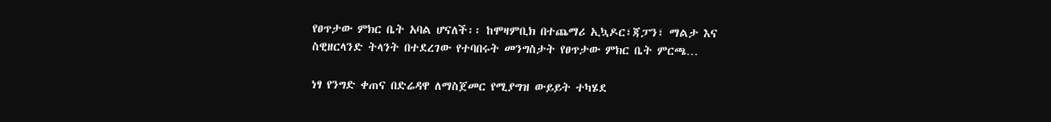የፀጥታው ምክር ቤት አባል ሆናለች፡፡ ከሞዛምቢክ በተጨማሪ ኢኳዶር፣ጃፓን፣ ማልታ እና ስዊዘርላንድ ትላንት በተደረገው የተባበሩት መንግስታት የፀጥታው ምክር ቤት ምርጫ…

ነፃ የንግድ ቀጠና በድሬዳዋ ለማስጀመር የሚያግዝ ውይይት ተካሄደ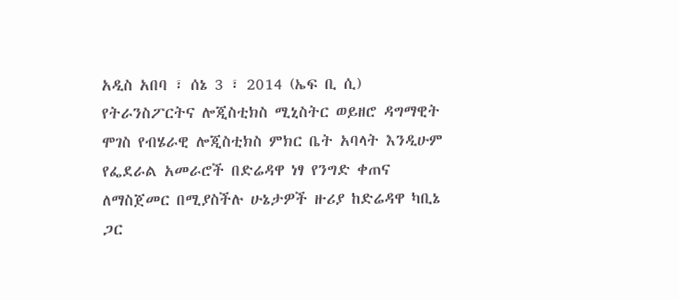አዲስ አበባ ፣ ሰኔ 3 ፣ 2014 (ኤፍ ቢ ሲ) የትራንስፖርትና ሎጂስቲክስ ሚኒስትር ወይዘሮ ዳግማዊት ሞገስ የብሄራዊ ሎጂስቲክስ ምክር ቤት አባላት እንዲሁም የፌደራል አመራሮች በድሬዳዋ ነፃ የንግድ ቀጠና ለማስጀመር በሚያስችሉ ሁኔታዎች ዙሪያ ከድሬዳዋ ካቢኔ ጋር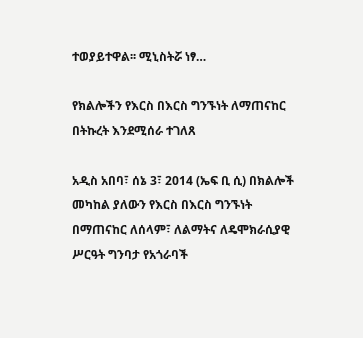ተወያይተዋል፡፡ ሚኒስትሯ ነፃ…

የክልሎችን የእርስ በእርስ ግንኙነት ለማጠናከር በትኩረት እንደሚሰራ ተገለጸ

አዲስ አበባ፣ ሰኔ 3፣ 2014 (ኤፍ ቢ ሲ) በክልሎች መካከል ያለውን የእርስ በእርስ ግንኙነት በማጠናከር ለሰላም፣ ለልማትና ለዴሞክራሲያዊ ሥርዓት ግንባታ የአጎራባች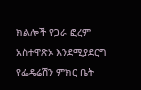ክልሎች የጋራ ፎረም አስተዋጽኦ እንደሚያደርግ የፌዴሬሽን ምክር ቤት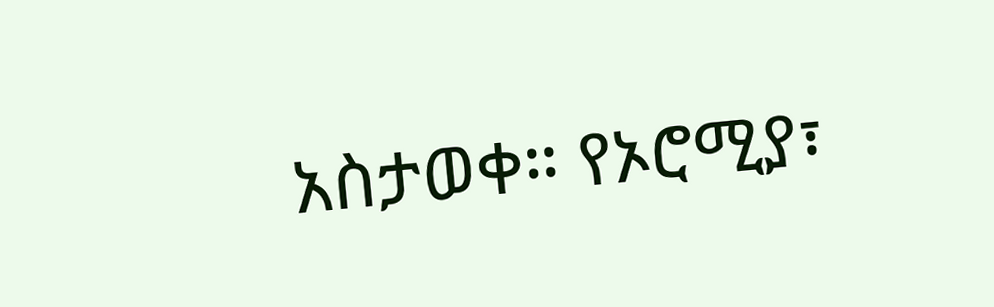አስታወቀ። የኦሮሚያ፣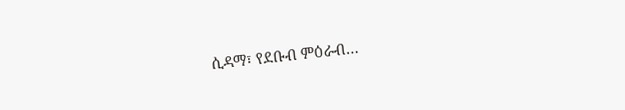ሲዳማ፣ የደቡብ ምዕራብ…